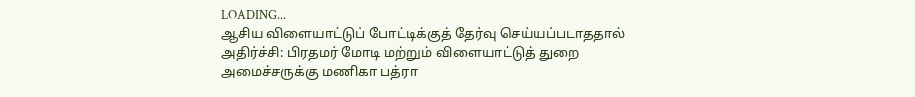LOADING...
ஆசிய விளையாட்டுப் போட்டிக்குத் தேர்வு செய்யப்படாததால் அதிர்ச்சி: பிரதமர் மோடி மற்றும் விளையாட்டுத் துறை அமைச்சருக்கு மணிகா பத்ரா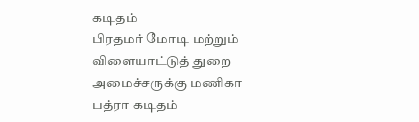கடிதம்
பிரதமர் மோடி மற்றும் விளையாட்டுத் துறை அமைச்சருக்கு மணிகா பத்ரா கடிதம்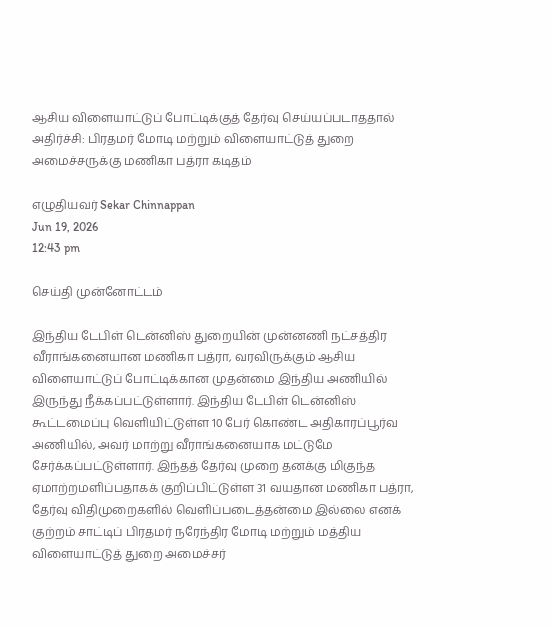ஆசிய விளையாட்டுப் போட்டிக்குத் தேர்வு செய்யப்படாததால் அதிர்ச்சி: பிரதமர் மோடி மற்றும் விளையாட்டுத் துறை அமைச்சருக்கு மணிகா பத்ரா கடிதம்

எழுதியவர் Sekar Chinnappan
Jun 19, 2026
12:43 pm

செய்தி முன்னோட்டம்

இந்திய டேபிள் டென்னிஸ் துறையின் முன்னணி நட்சத்திர வீராங்கனையான மணிகா பத்ரா, வரவிருக்கும் ஆசிய விளையாட்டுப் போட்டிக்கான முதன்மை இந்திய அணியில் இருந்து நீக்கப்பட்டுள்ளார். இந்திய டேபிள் டென்னிஸ் கூட்டமைப்பு வெளியிட்டுள்ள 10 பேர் கொண்ட அதிகாரப்பூர்வ அணியில், அவர் மாற்று வீராங்கனையாக மட்டுமே சேர்க்கப்பட்டுள்ளார். இந்தத் தேர்வு முறை தனக்கு மிகுந்த ஏமாற்றமளிப்பதாகக் குறிப்பிட்டுள்ள 31 வயதான மணிகா பத்ரா, தேர்வு விதிமுறைகளில் வெளிப்படைத்தன்மை இல்லை எனக் குற்றம் சாட்டிப் பிரதமர் நரேந்திர மோடி மற்றும் மத்திய விளையாட்டுத் துறை அமைச்சர்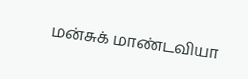மன்சுக் மாண்டவியா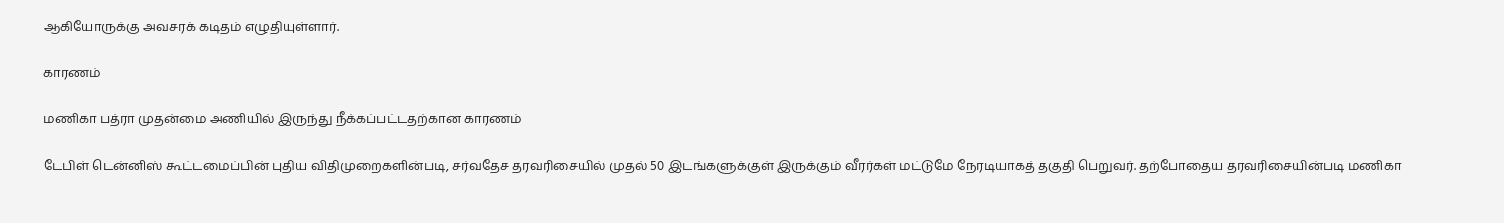ஆகியோருக்கு அவசரக் கடிதம் எழுதியுள்ளார்.

காரணம்

மணிகா பத்ரா முதன்மை அணியில் இருந்து நீக்கப்பட்டதற்கான காரணம்

டேபிள் டென்னிஸ் கூட்டமைப்பின் புதிய விதிமுறைகளின்படி, சர்வதேச தரவரிசையில் முதல் 50 இடங்களுக்குள் இருக்கும் வீரர்கள் மட்டுமே நேரடியாகத் தகுதி பெறுவர். தற்போதைய தரவரிசையின்படி மணிகா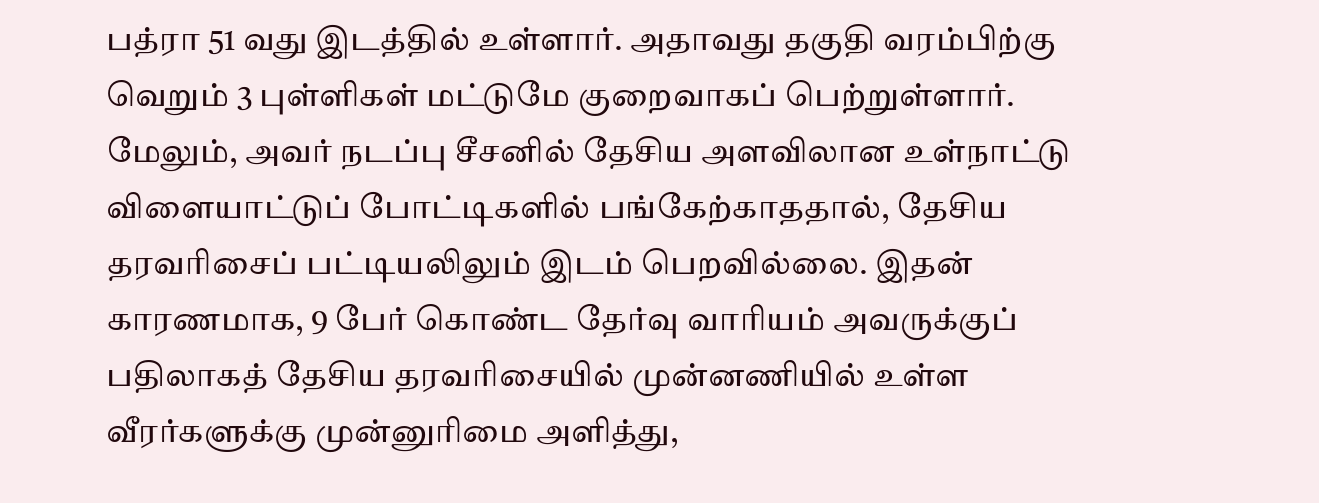பத்ரா 51 வது இடத்தில் உள்ளார். அதாவது தகுதி வரம்பிற்கு வெறும் 3 புள்ளிகள் மட்டுமே குறைவாகப் பெற்றுள்ளார். மேலும், அவர் நடப்பு சீசனில் தேசிய அளவிலான உள்நாட்டு விளையாட்டுப் போட்டிகளில் பங்கேற்காததால், தேசிய தரவரிசைப் பட்டியலிலும் இடம் பெறவில்லை. இதன் காரணமாக, 9 பேர் கொண்ட தேர்வு வாரியம் அவருக்குப் பதிலாகத் தேசிய தரவரிசையில் முன்னணியில் உள்ள வீரர்களுக்கு முன்னுரிமை அளித்து,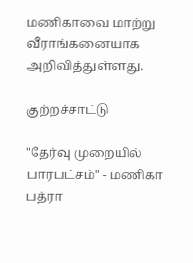மணிகாவை மாற்று வீராங்கனையாக அறிவித்துள்ளது.

குற்றச்சாட்டு

"தேர்வு முறையில் பாரபட்சம்" - மணிகா பத்ரா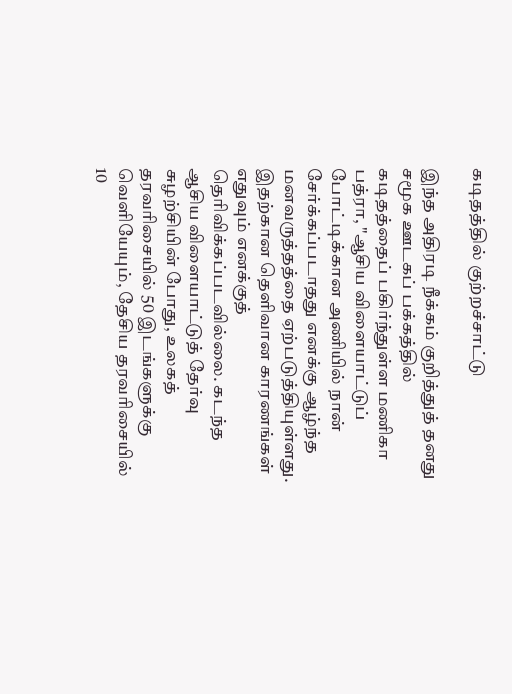கடிதத்தில் குற்றச்சாட்டு

இந்த அதிரடி நீக்கம் குறித்துத் தனது சமூக ஊடகப் பக்கத்தில் கடிதத்தைப் பகிர்ந்துள்ள மணிகா பத்ரா, "ஆசிய விளையாட்டுப் போட்டிக்கான அணியில் நான் சேர்க்கப்படாதது எனக்கு ஆழ்ந்த மனவருத்தத்தை ஏற்படுத்தியுள்ளது. இதற்கான தெளிவான காரணங்கள் எதுவும் எனக்குத் தெரிவிக்கப்படவில்லை. கடந்த ஆசிய விளையாட்டுத் தேர்வு சுழற்சியின் போது, உலகத் தரவரிசையில் 50 இடங்களுக்கு வெளியேயும், தேசிய தரவரிசையில் 10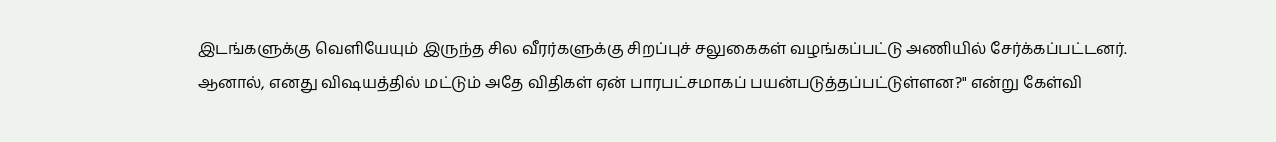இடங்களுக்கு வெளியேயும் இருந்த சில வீரர்களுக்கு சிறப்புச் சலுகைகள் வழங்கப்பட்டு அணியில் சேர்க்கப்பட்டனர். ஆனால், எனது விஷயத்தில் மட்டும் அதே விதிகள் ஏன் பாரபட்சமாகப் பயன்படுத்தப்பட்டுள்ளன?" என்று கேள்வி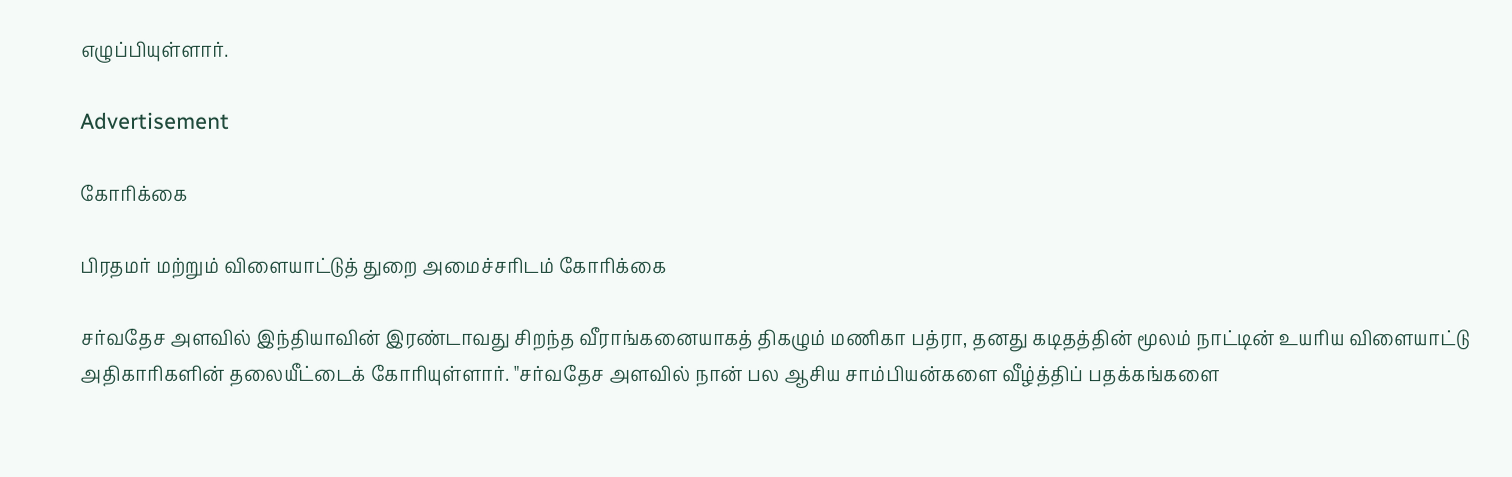எழுப்பியுள்ளார்.

Advertisement

கோரிக்கை

பிரதமர் மற்றும் விளையாட்டுத் துறை அமைச்சரிடம் கோரிக்கை

சர்வதேச அளவில் இந்தியாவின் இரண்டாவது சிறந்த வீராங்கனையாகத் திகழும் மணிகா பத்ரா, தனது கடிதத்தின் மூலம் நாட்டின் உயரிய விளையாட்டு அதிகாரிகளின் தலையீட்டைக் கோரியுள்ளார். "சர்வதேச அளவில் நான் பல ஆசிய சாம்பியன்களை வீழ்த்திப் பதக்கங்களை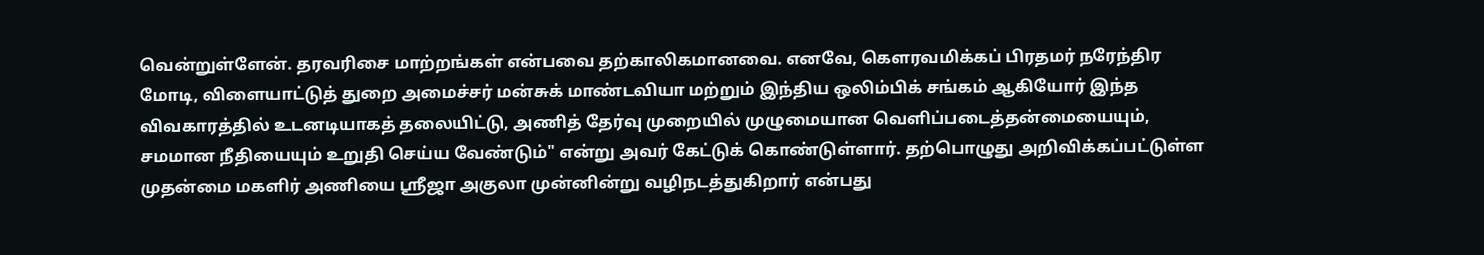வென்றுள்ளேன். தரவரிசை மாற்றங்கள் என்பவை தற்காலிகமானவை. எனவே, கௌரவமிக்கப் பிரதமர் நரேந்திர மோடி, விளையாட்டுத் துறை அமைச்சர் மன்சுக் மாண்டவியா மற்றும் இந்திய ஒலிம்பிக் சங்கம் ஆகியோர் இந்த விவகாரத்தில் உடனடியாகத் தலையிட்டு, அணித் தேர்வு முறையில் முழுமையான வெளிப்படைத்தன்மையையும், சமமான நீதியையும் உறுதி செய்ய வேண்டும்" என்று அவர் கேட்டுக் கொண்டுள்ளார். தற்பொழுது அறிவிக்கப்பட்டுள்ள முதன்மை மகளிர் அணியை ஸ்ரீஜா அகுலா முன்னின்று வழிநடத்துகிறார் என்பது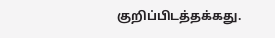குறிப்பிடத்தக்கது.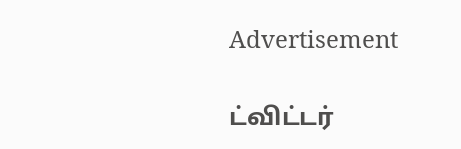Advertisement

ட்விட்டர்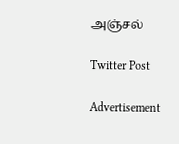அஞ்சல்

Twitter Post

Advertisement